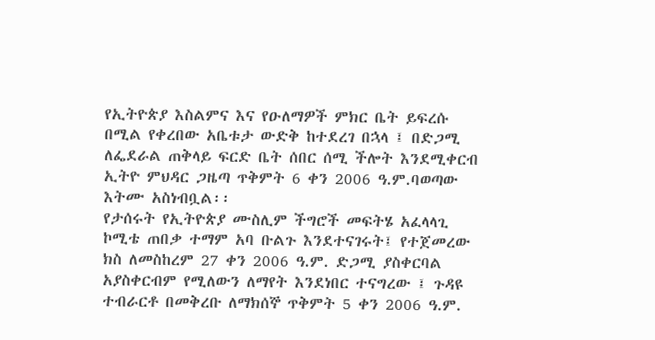የኢትዮጵያ እስልምና እና የዑለማዎች ምክር ቤት ይፍረሱ በሚል የቀረበው አቤቱታ ውድቅ ከተደረገ በኋላ ፤ በድጋሚ ለፌደራል ጠቅላይ ፍርድ ቤት ሰበር ሰሚ ችሎት እንደሚቀርብ ኢትዮ ምህዳር ጋዜጣ ጥቅምት 6 ቀን 2006 ዓ.ም.ባወጣው እትሙ አስነብቧል፡፡
የታሰሩት የኢትዮጵያ ሙስሊም ችግሮች መፍትሄ አፈላላጊ ኮሚቴ ጠበቃ ተማም አባ ቡልጉ እንደተናገሩት፤ የተጀመረው ክስ ለመስከረም 27 ቀን 2006 ዓ.ም. ድጋሚ ያስቀርባል አያስቀርብም የሚለውን ለማየት እንደነበር ተናግረው ፤ ጉዳዩ ተብራርቶ በመቅረቡ ለማክሰኞ ጥቅምት 5 ቀን 2006 ዓ.ም.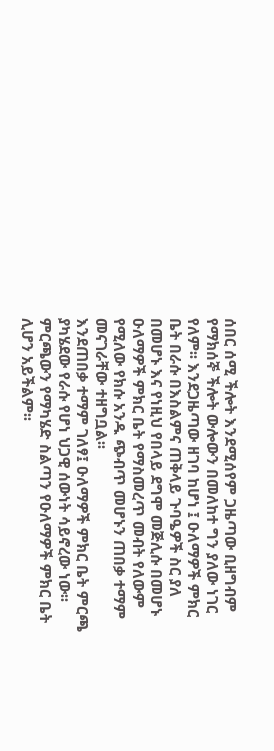ሰበር ሰሚ ችሎት እንደሚሰየም ጋዜጣው ቢዘግብም የማክሰኞ ችሎት ውሎውን በመለከተ ግን ያለው ነገር የለም፡፡ እንደጋዜጣው ዘገባ ከሆነ ፤ ዑለማዎች ምክር ቤት በራሱ በእስልምና ጠቅላይ ጉባዔዎች ስር ያለ በመሆኑ እና የነዚህ የበላይ ደግሞ መጅሊሱ በመሆኑ ዑለማዎች ምክር ቤት የማስመረጥ መብት የለውም የሚለው የክሱ አንዱ ጭብጥ መሆኑን ጠበቃ ተማም መናገራቸው ተዘግቧል፡፡
እንደጠበቃ ተማም ገለፃ፤ ዑለማዎች ምክር ቤት ምርጫ ያካሄደው የራሱ የሆነ ህጋዊ ሰውነት ሳይኖረው ነው፡፡ ምርጫውን የማካሄድ ስልጣን የዑለማዎች ምክር ቤት ሊሆን አይችልም፡፡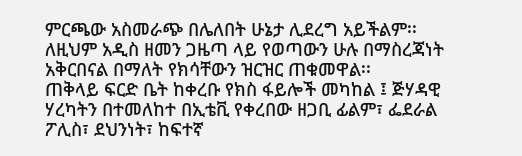ምርጫው አስመራጭ በሌለበት ሁኔታ ሊደረግ አይችልም፡፡ ለዚህም አዲስ ዘመን ጋዜጣ ላይ የወጣውን ሁሉ በማስረጃነት አቅርበናል በማለት የክሳቸውን ዝርዝር ጠቁመዋል፡፡
ጠቅላይ ፍርድ ቤት ከቀረቡ የክስ ፋይሎች መካከል ፤ ጅሃዳዊ ሃረካትን በተመለከተ በኢቴቪ የቀረበው ዘጋቢ ፊልም፣ ፌደራል ፖሊስ፣ ደህንነት፣ ከፍተኛ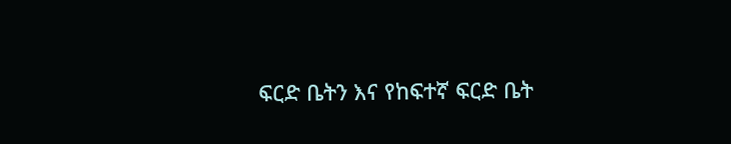ፍርድ ቤትን እና የከፍተኛ ፍርድ ቤት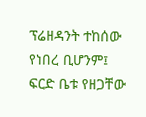ፕሬዘዳንት ተከሰው የነበረ ቢሆንም፤
ፍርድ ቤቱ የዘጋቸው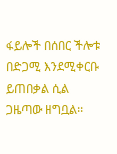ፋይሎች በሰበር ችሎቱ በድጋሚ እንደሚቀርቡ ይጠበቃል ሲል ጋዜጣው ዘግቧል፡፡